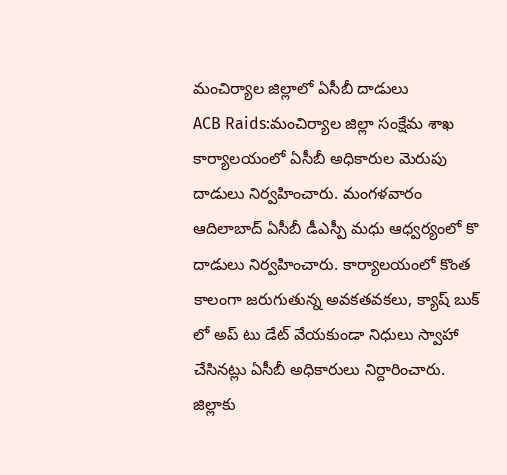మంచిర్యాల జిల్లాలో ఏసీబీ దాడులు
ACB Raids:మంచిర్యాల జిల్లా సంక్షేమ శాఖ కార్యాలయంలో ఏసీబీ అధికారుల మెరుపు దాడులు నిర్వహించారు. మంగళవారం ఆదిలాబాద్ ఏసీబీ డీఎస్పీ మధు ఆధ్వర్యంలో కొ దాడులు నిర్వహించారు. కార్యాలయంలో కొంత కాలంగా జరుగుతున్న అవకతవకలు, క్యాష్ బుక్ లో అప్ టు డేట్ వేయకుండా నిధులు స్వాహా చేసినట్లు ఏసీబీ అధికారులు నిర్దారించారు. జిల్లాకు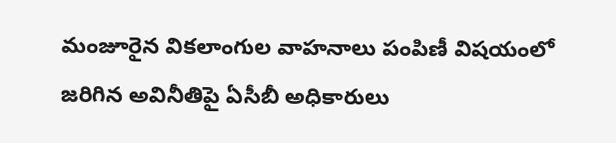మంజూరైన వికలాంగుల వాహనాలు పంపిణీ విషయంలో జరిగిన అవినీతిపై ఏసీబీ అధికారులు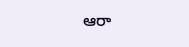ఆరా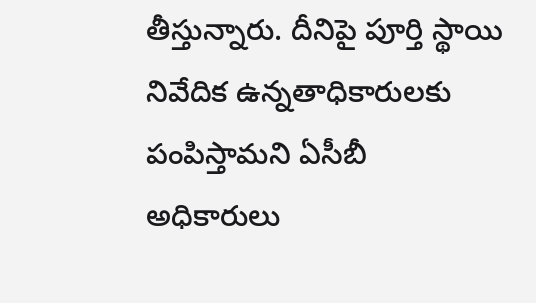తీస్తున్నారు. దీనిపై పూర్తి స్థాయి నివేదిక ఉన్నతాధికారులకు పంపిస్తామని ఏసీబీ అధికారులు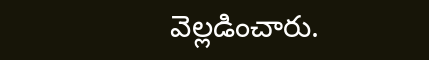వెల్లడించారు.